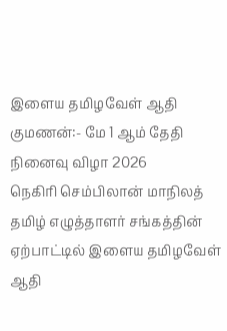இளைய தமிழவேள் ஆதி குமணன்:- மே 1 ஆம் தேதி நினைவு விழா 2026
நெகிரி செம்பிலான் மாநிலத் தமிழ் எழுத்தாளர் சங்கத்தின் ஏற்பாட்டில் இளைய தமிழவேள் ஆதி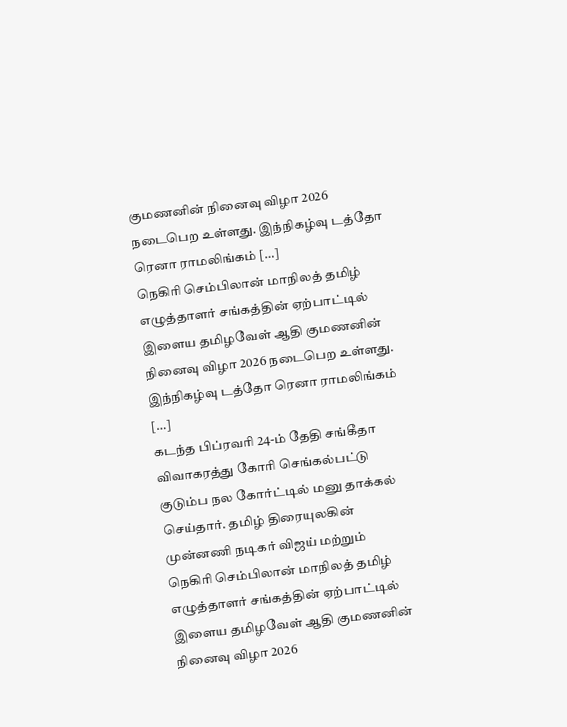குமணனின் நினைவு விழா 2026 நடைபெற உள்ளது. இந்நிகழ்வு டத்தோ ரெனா ராமலிங்கம் […]
நெகிரி செம்பிலான் மாநிலத் தமிழ் எழுத்தாளர் சங்கத்தின் ஏற்பாட்டில் இளைய தமிழவேள் ஆதி குமணனின் நினைவு விழா 2026 நடைபெற உள்ளது. இந்நிகழ்வு டத்தோ ரெனா ராமலிங்கம் […]
கடந்த பிப்ரவரி 24-ம் தேதி சங்கீதா விவாகரத்து கோரி செங்கல்பட்டு குடும்ப நல கோர்ட்டில் மனு தாக்கல் செய்தார். தமிழ் திரையுலகின் முன்னணி நடிகர் விஜய் மற்றும்
நெகிரி செம்பிலான் மாநிலத் தமிழ் எழுத்தாளர் சங்கத்தின் ஏற்பாட்டில் இளைய தமிழவேள் ஆதி குமணனின் நினைவு விழா 2026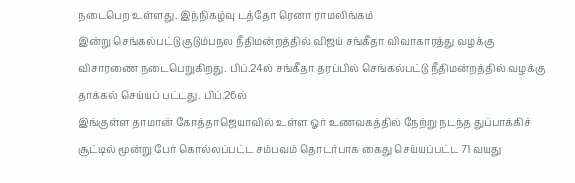நடைபெற உள்ளது. இந்நிகழ்வு டத்தோ ரெனா ராமலிங்கம்
இன்று செங்கல்பட்டு குடும்பநல நீதிமன்றத்தில் விஜய் சங்கீதா விவாகாரத்து வழக்கு விசாரணை நடைபெறுகிறது. பிப்.24ல் சங்கீதா தரப்பில் செங்கல்பட்டு நீதிமன்றத்தில் வழக்கு தாக்கல் செய்யப் பட்டது. பிப்.26ல்
இங்குள்ள தாமான் கோத்தாஜெயாவில் உள்ள ஓர் உணவகத்தில் நேற்று நடந்த துப்பாக்கிச் சூட்டில் மூன்று பேர் கொல்லப்பட்ட சம்பவம் தொடர்பாக கைது செய்யப்பட்ட 71 வயது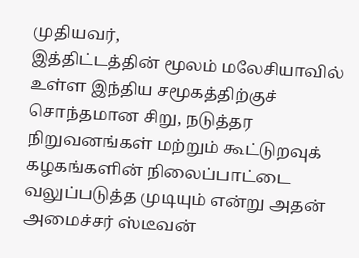முதியவர்,
இத்திட்டத்தின் மூலம் மலேசியாவில் உள்ள இந்திய சமூகத்திற்குச் சொந்தமான சிறு, நடுத்தர நிறுவனங்கள் மற்றும் கூட்டுறவுக் கழகங்களின் நிலைப்பாட்டை வலுப்படுத்த முடியும் என்று அதன் அமைச்சர் ஸ்டீவன்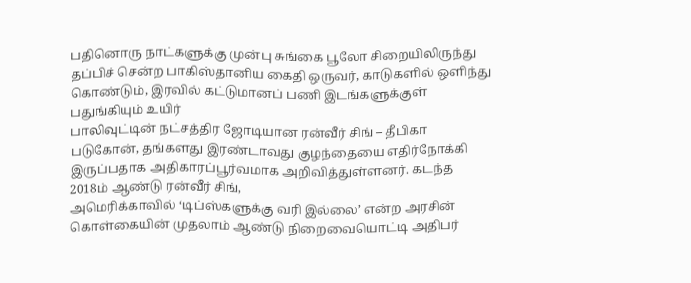பதினொரு நாட்களுக்கு முன்பு சுங்கை பூலோ சிறையிலிருந்து தப்பிச் சென்ற பாகிஸ்தானிய கைதி ஒருவர், காடுகளில் ஒளிந்து கொண்டும், இரவில் கட்டுமானப் பணி இடங்களுக்குள் பதுங்கியும் உயிர்
பாலிவுட்டின் நட்சத்திர ஜோடியான ரன்வீர் சிங் – தீபிகா படுகோன், தங்களது இரண்டாவது குழந்தையை எதிர்நோக்கி இருப்பதாக அதிகாரப்பூர்வமாக அறிவித்துள்ளனர். கடந்த 2018ம் ஆண்டு ரன்வீர் சிங்,
அமெரிக்காவில் ‘டிப்ஸ்களுக்கு வரி இல்லை’ என்ற அரசின் கொள்கையின் முதலாம் ஆண்டு நிறைவையொட்டி அதிபர்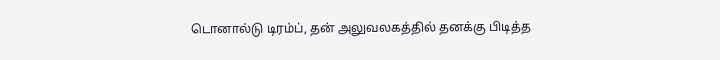டொனால்டு டிரம்ப், தன் அலுவலகத்தில் தனக்கு பிடித்த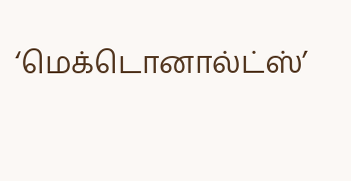‘மெக்டொனால்ட்ஸ்’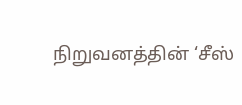நிறுவனத்தின் ‘சீஸ்